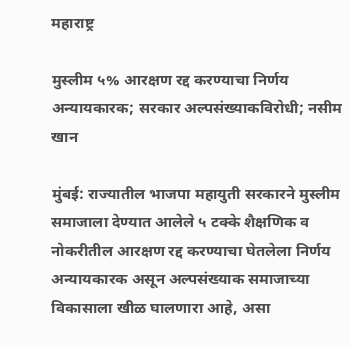महाराष्ट्र

मुस्लीम ५% आरक्षण रद्द करण्याचा निर्णय अन्यायकारक; सरकार अल्पसंख्याकविरोधी; नसीम खान

मुंबई: राज्यातील भाजपा महायुती सरकारने मुस्लीम समाजाला देण्यात आलेले ५ टक्के शैक्षणिक व नोकरीतील आरक्षण रद्द करण्याचा घेतलेला निर्णय अन्यायकारक असून अल्पसंख्याक समाजाच्या विकासाला खीळ घालणारा आहे, असा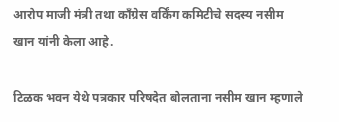आरोप माजी मंत्री तथा काँग्रेस वर्किंग कमिटीचे सदस्य नसीम खान यांनी केला आहे.

टिळक भवन येथे पत्रकार परिषदेत बोलताना नसीम खान म्हणाले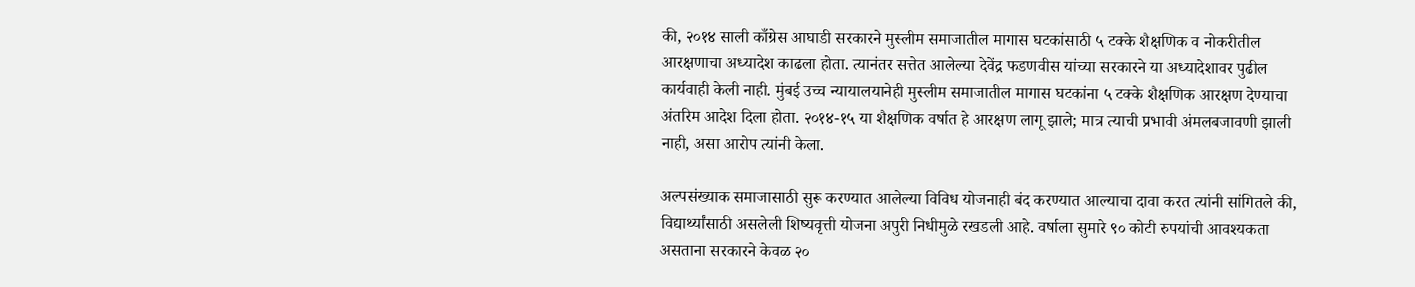की, २०१४ साली काँग्रेस आघाडी सरकारने मुस्लीम समाजातील मागास घटकांसाठी ५ टक्के शैक्षणिक व नोकरीतील आरक्षणाचा अध्यादेश काढला होता. त्यानंतर सत्तेत आलेल्या देवेंद्र फडणवीस यांच्या सरकारने या अध्यादेशावर पुढील कार्यवाही केली नाही. मुंबई उच्च न्यायालयानेही मुस्लीम समाजातील मागास घटकांना ५ टक्के शैक्षणिक आरक्षण देण्याचा अंतरिम आदेश दिला होता. २०१४-१५ या शैक्षणिक वर्षात हे आरक्षण लागू झाले; मात्र त्याची प्रभावी अंमलबजावणी झाली नाही, असा आरोप त्यांनी केला.

अल्पसंख्याक समाजासाठी सुरू करण्यात आलेल्या विविध योजनाही बंद करण्यात आल्याचा दावा करत त्यांनी सांगितले की, विद्यार्थ्यांसाठी असलेली शिष्यवृत्ती योजना अपुरी निधीमुळे रखडली आहे. वर्षाला सुमारे ९० कोटी रुपयांची आवश्यकता असताना सरकारने केवळ २०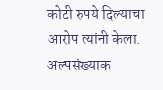कोटी रुपये दिल्याचा आरोप त्यांनी केला. अल्पसंख्याक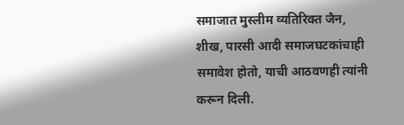समाजात मुस्लीम व्यतिरिक्त जैन, शीख, पारसी आदी समाजघटकांचाही समावेश होतो, याची आठवणही त्यांनी करून दिली.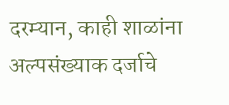दरम्यान, काही शाळांना अल्पसंख्याक दर्जाचे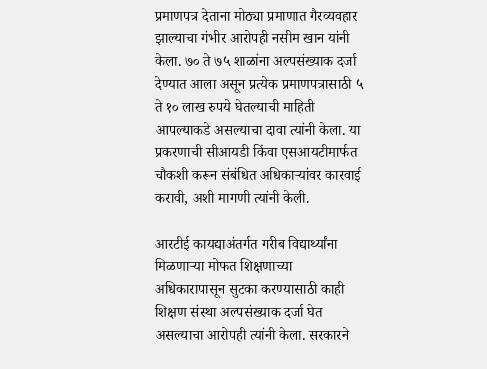प्रमाणपत्र देताना मोठ्या प्रमाणात गैरव्यवहार झाल्याचा गंभीर आरोपही नसीम खान यांनी केला. ७० ते ७५ शाळांना अल्पसंख्याक दर्जा देण्यात आला असून प्रत्येक प्रमाणपत्रासाठी ५ ते १० लाख रुपये घेतल्याची माहिती आपल्याकडे असल्याचा दावा त्यांनी केला. या प्रकरणाची सीआयडी किंवा एसआयटीमार्फत चौकशी करून संबंधित अधिकाऱ्यांवर कारवाई करावी, अशी मागणी त्यांनी केली.

आरटीई कायद्याअंतर्गत गरीब विद्यार्थ्यांना मिळणाऱ्या मोफत शिक्षणाच्या अधिकारापासून सुटका करण्यासाठी काही शिक्षण संस्था अल्पसंख्याक दर्जा घेत असल्याचा आरोपही त्यांनी केला. सरकारने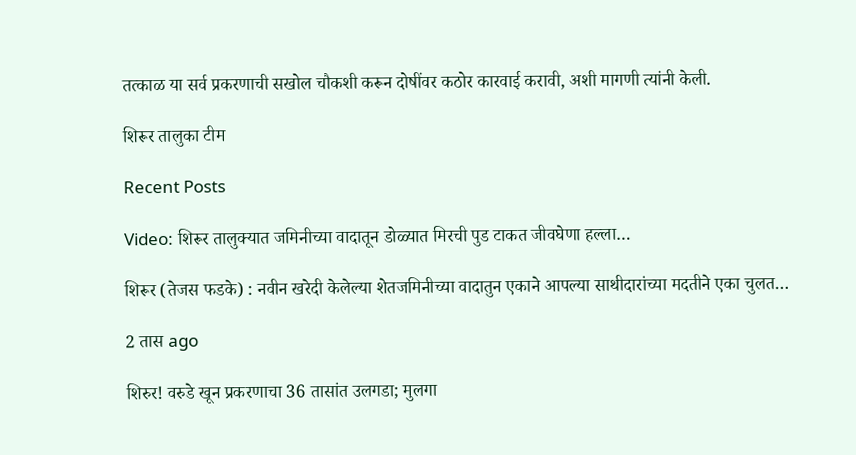तत्काळ या सर्व प्रकरणाची सखोल चौकशी करून दोषींवर कठोर कारवाई करावी, अशी मागणी त्यांनी केली.

शिरूर तालुका टीम

Recent Posts

Video: शिरूर तालुक्यात जमिनीच्या वादातून डोळ्यात मिरची पुड टाकत जीवघेणा हल्ला…

शिरूर (तेजस फडके) : नवीन खरेदी केलेल्या शेतजमिनीच्या वादातुन एकाने आपल्या साथीदारांच्या मदतीने एका चुलत…

2 तास ago

शिरुर! वरुडे खून प्रकरणाचा 36 तासांत उलगडा; मुलगा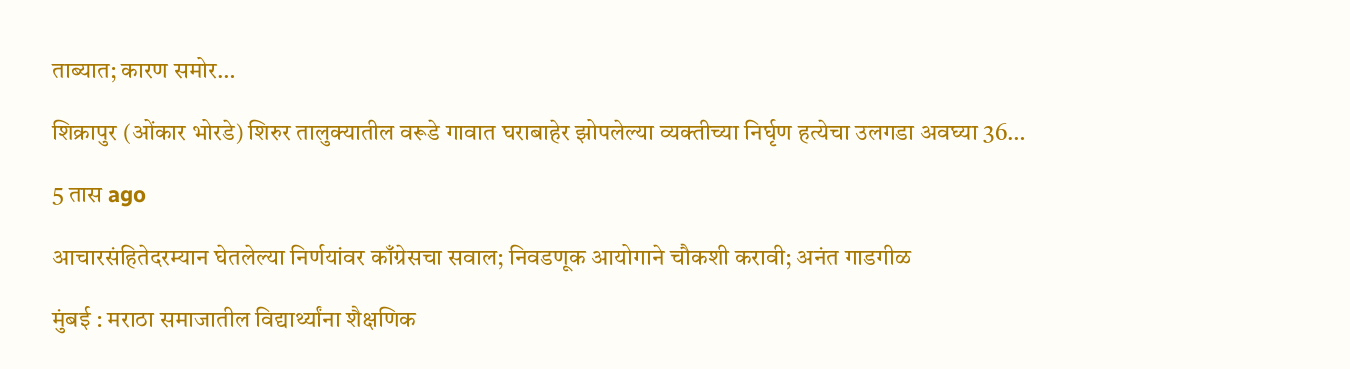ताब्यात; कारण समोर…

शिक्रापुर (ओंकार भोरडे) शिरुर तालुक्यातील वरूडे गावात घराबाहेर झोपलेल्या व्यक्तीच्या निर्घृण हत्येचा उलगडा अवघ्या 36…

5 तास ago

आचारसंहितेदरम्यान घेतलेल्या निर्णयांवर काँग्रेसचा सवाल; निवडणूक आयोगाने चौकशी करावी; अनंत गाडगीळ

मुंबई : मराठा समाजातील विद्यार्थ्यांना शैक्षणिक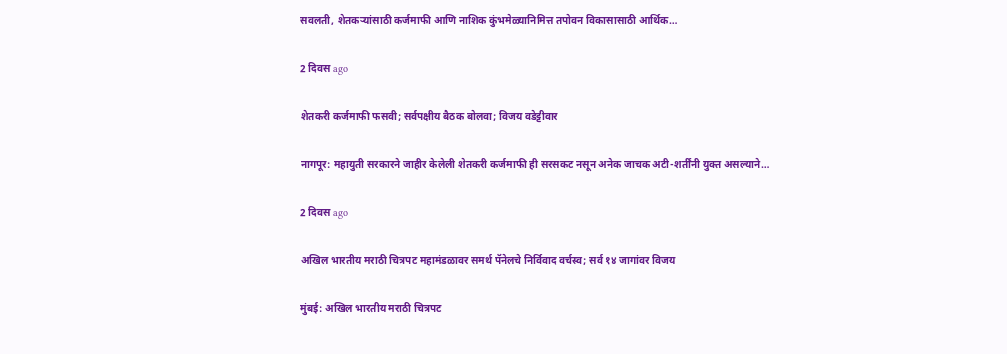सवलती, शेतकऱ्यांसाठी कर्जमाफी आणि नाशिक कुंभमेळ्यानिमित्त तपोवन विकासासाठी आर्थिक…

2 दिवस ago

शेतकरी कर्जमाफी फसवी; सर्वपक्षीय बैठक बोलवा; विजय वडेट्टीवार

नागपूर: महायुती सरकारने जाहीर केलेली शेतकरी कर्जमाफी ही सरसकट नसून अनेक जाचक अटी-शर्तींनी युक्त असल्याने…

2 दिवस ago

अखिल भारतीय मराठी चित्रपट महामंडळावर समर्थ पॅनेलचे निर्विवाद वर्चस्व; सर्व १४ जागांवर विजय

मुंबई: अखिल भारतीय मराठी चित्रपट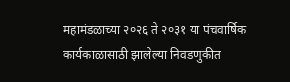महामंडळाच्या २०२६ ते २०३१ या पंचवार्षिक कार्यकाळासाठी झालेल्या निवडणुकीत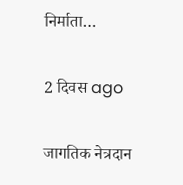निर्माता…

2 दिवस ago

जागतिक नेत्रदान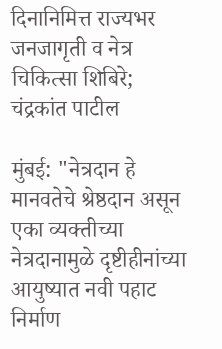दिनानिमित्त राज्यभर जनजागृती व नेत्र चिकित्सा शिबिरे; चंद्रकांत पाटील

मुंबई: "नेत्रदान हे मानवतेचे श्रेष्ठदान असून एका व्यक्तीच्या नेत्रदानामुळे दृष्टीहीनांच्या आयुष्यात नवी पहाट निर्माण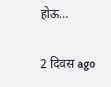होऊ…

2 दिवस ago